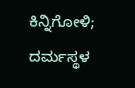ಕಿನ್ನಿಗೋಳಿ; ದರ್ಮಸ್ಥಳ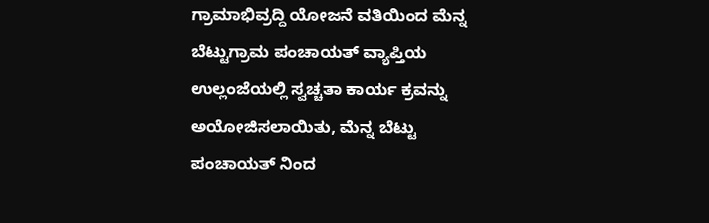ಗ್ರಾಮಾಭಿವ್ರದ್ದಿ ಯೋಜನೆ ವತಿಯಿಂದ ಮೆನ್ನ ಬೆಟ್ಟುಗ್ರಾಮ ಪಂಚಾಯತ್ ವ್ಯಾಪ್ತಿಯ ಉಲ್ಲಂಜೆಯಲ್ಲಿ ಸ್ವಚ್ಚತಾ ಕಾರ್ಯ ಕ್ರವನ್ನು ಅಯೋಜಿಸಲಾಯಿತು, ಮೆನ್ನ ಬೆಟ್ಟು ಪಂಚಾಯತ್ ನಿಂದ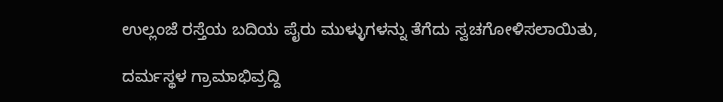ಉಲ್ಲಂಜೆ ರಸ್ತೆಯ ಬದಿಯ ಪೈರು ಮುಳ್ಳುಗಳನ್ನು ತೆಗೆದು ಸ್ವಚಗೋಳಿಸಲಾಯಿತು,

ದರ್ಮಸ್ಥಳ ಗ್ರಾಮಾಭಿವ್ರದ್ದಿ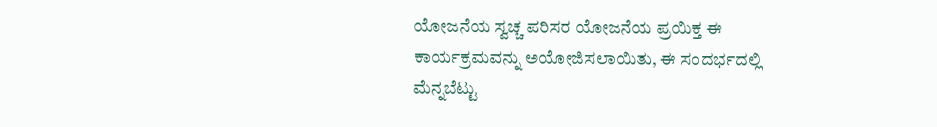ಯೋಜನೆಯ ಸ್ವಚ್ಚ ಪರಿಸರ ಯೋಜನೆಯ ಪ್ರಯಿಕ್ತ ಈ ಕಾರ್ಯಕ್ರಮವನ್ನು ಅಯೋಜಿಸಲಾಯಿತು, ಈ ಸಂದರ್ಭದಲ್ಲಿ ಮೆನ್ನಬೆಟ್ಟು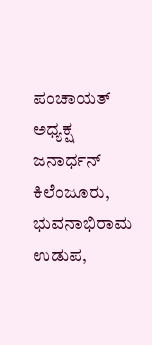ಪಂಚಾಯತ್ ಅಧ್ಯಕ್ಷ ಜನಾರ್ಧನ್ ಕಿಲೆಂಜೂರು, ಭುವನಾಭಿರಾಮ ಉಡುಪ,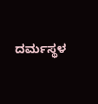ದರ್ಮಸ್ಥಳ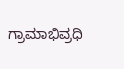ಗ್ರಾಮಾಭಿವ್ರಧಿ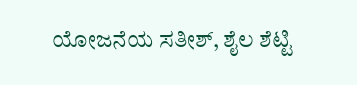ಯೋಜನೆಯ ಸತೀಶ್, ಶೈಲ ಶೆಟ್ಟಿ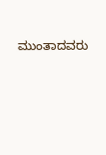ಮುಂತಾದವರು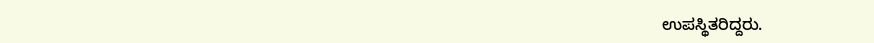ಉಪಸ್ಥಿತರಿದ್ದರು.